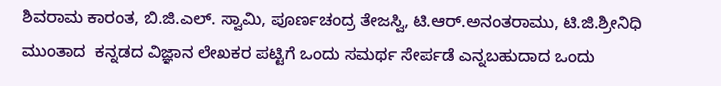ಶಿವರಾಮ ಕಾರಂತ, ಬಿ.ಜಿ.ಎಲ್‌‌. ಸ್ವಾಮಿ, ಪೂರ್ಣಚಂದ್ರ ತೇಜಸ್ವಿ, ಟಿ.ಆರ್.ಅನಂತರಾಮು, ಟಿ.ಜಿ.ಶ್ರೀನಿಧಿ ಮುಂತಾದ  ಕನ್ನಡದ ವಿಜ್ಞಾನ ಲೇಖಕರ ಪಟ್ಟಿಗೆ ಒಂದು ಸಮರ್ಥ ಸೇರ್ಪಡೆ ಎನ್ನಬಹುದಾದ ಒಂದು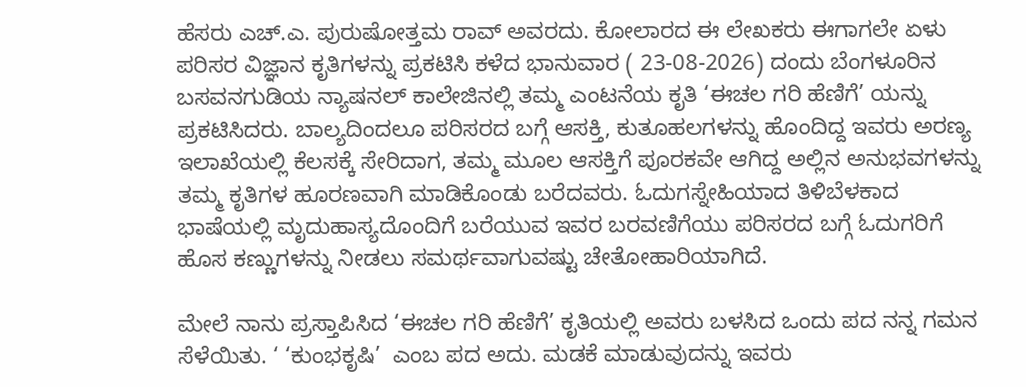ಹೆಸರು ಎಚ್.ಎ. ಪುರುಷೋತ್ತಮ ರಾವ್ ಅವರದು. ಕೋಲಾರದ ಈ ಲೇಖಕರು ಈಗಾಗಲೇ ಏಳು ಪರಿಸರ ವಿಜ್ಞಾನ ಕೃತಿಗಳನ್ನು ಪ್ರಕಟಿಸಿ ಕಳೆದ ಭಾನುವಾರ ( 23-08-2026) ದಂದು ಬೆಂಗಳೂರಿನ ಬಸವನಗುಡಿಯ ನ್ಯಾಷನಲ್ ಕಾಲೇಜಿನಲ್ಲಿ ತಮ್ಮ ಎಂಟನೆಯ ಕೃತಿ ‘ಈಚಲ ಗರಿ ಹೆಣಿಗೆ’ ಯನ್ನು ಪ್ರಕಟಿಸಿದರು. ಬಾಲ್ಯದಿಂದಲೂ ಪರಿಸರದ ಬಗ್ಗೆ ಆಸಕ್ತಿ, ಕುತೂಹಲಗಳನ್ನು ಹೊಂದಿದ್ದ ಇವರು ಅರಣ್ಯ ಇಲಾಖೆಯಲ್ಲಿ ಕೆಲಸಕ್ಕೆ ಸೇರಿದಾಗ, ತಮ್ಮ ಮೂಲ ಆಸಕ್ತಿಗೆ ಪೂರಕವೇ ಆಗಿದ್ದ ಅಲ್ಲಿನ ಅನುಭವಗಳನ್ನು ತಮ್ಮ ಕೃತಿಗಳ ಹೂರಣವಾಗಿ ಮಾಡಿಕೊಂಡು ಬರೆದವರು. ಓದುಗಸ್ನೇಹಿಯಾದ ತಿಳಿಬೆಳಕಾದ ಭಾಷೆಯಲ್ಲಿ ಮೃದುಹಾಸ್ಯದೊಂದಿಗೆ ಬರೆಯುವ ಇವರ ಬರವಣಿಗೆಯು ಪರಿಸರದ ಬಗ್ಗೆ ಓದುಗರಿಗೆ ಹೊಸ ಕಣ್ಣುಗಳನ್ನು ನೀಡಲು ಸಮರ್ಥವಾಗುವಷ್ಟು ಚೇತೋಹಾರಿಯಾಗಿದೆ.

ಮೇಲೆ ನಾನು ಪ್ರಸ್ತಾಪಿಸಿದ ‘ಈಚಲ ಗರಿ ಹೆಣಿಗೆ’ ಕೃತಿಯಲ್ಲಿ ಅವರು ಬಳಸಿದ ಒಂದು ಪದ ನನ್ನ ಗಮನ ಸೆಳೆಯಿತು. ‘ ‘ಕುಂಭಕೃಷಿ’  ಎಂಬ ಪದ ಅದು. ಮಡಕೆ ಮಾಡುವುದನ್ನು ಇವರು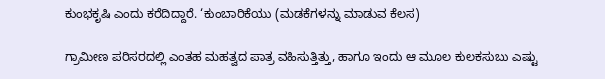ಕುಂಭಕೃಷಿ ಎಂದು ಕರೆದಿದ್ದಾರೆ. ‘ಕುಂಬಾರಿಕೆಯು (ಮಡಕೆಗಳನ್ನು ಮಾಡುವ ಕೆಲಸ)

ಗ್ರಾಮೀಣ ಪರಿಸರದಲ್ಲಿ ಎಂತಹ ಮಹತ್ವದ ಪಾತ್ರ ವಹಿಸುತ್ತಿತ್ತು, ಹಾಗೂ ಇಂದು ಆ ಮೂಲ ಕುಲಕಸುಬು ಎಷ್ಟು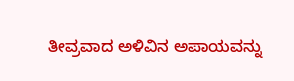ತೀವ್ರವಾದ ಅಳಿವಿನ ಅಪಾಯವನ್ನು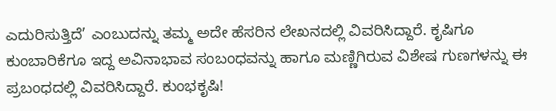ಎದುರಿಸುತ್ತಿದೆ’ ಎಂಬುದನ್ನು ತಮ್ಮ ಅದೇ ಹೆಸರಿ‌ನ ಲೇಖನದಲ್ಲಿ ವಿವರಿಸಿದ್ದಾರೆ. ಕೃಷಿಗೂ ಕುಂಬಾರಿಕೆಗೂ ಇದ್ದ ಅವಿನಾಭಾವ ಸಂಬಂಧವನ್ನು ಹಾಗೂ ಮಣ್ಣಿಗಿರುವ ವಿಶೇಷ ಗುಣಗಳನ್ನು ಈ ಪ್ರಬಂಧದಲ್ಲಿ ವಿವರಿಸಿದ್ದಾರೆ. ಕುಂಭಕೃಷಿ!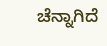ಚೆನ್ನಾಗಿದೆ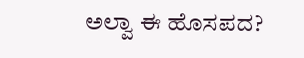ಅಲ್ವಾ ಈ ಹೊಸಪದ?